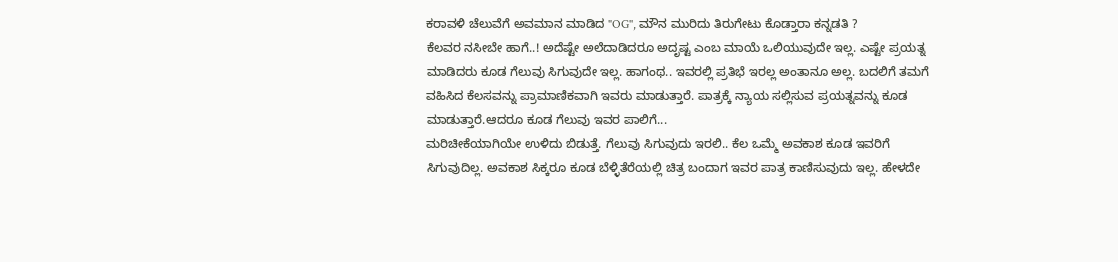ಕರಾವಳಿ ಚೆಲುವೆಗೆ ಅವಮಾನ ಮಾಡಿದ "OG'', ಮೌನ ಮುರಿದು ತಿರುಗೇಟು ಕೊಡ್ತಾರಾ ಕನ್ನಡತಿ ?
ಕೆಲವರ ನಸೀಬೇ ಹಾಗೆ..! ಅದೆಷ್ಟೇ ಅಲೆದಾಡಿದರೂ ಅದೃಷ್ಟ ಎಂಬ ಮಾಯೆ ಒಲಿಯುವುದೇ ಇಲ್ಲ. ಎಷ್ಟೇ ಪ್ರಯತ್ನ ಮಾಡಿದರು ಕೂಡ ಗೆಲುವು ಸಿಗುವುದೇ ಇಲ್ಲ. ಹಾಗಂಥ.. ಇವರಲ್ಲಿ ಪ್ರತಿಭೆ ಇರಲ್ಲ ಅಂತಾನೂ ಅಲ್ಲ. ಬದಲಿಗೆ ತಮಗೆ ವಹಿಸಿದ ಕೆಲಸವನ್ನು ಪ್ರಾಮಾಣಿಕವಾಗಿ ಇವರು ಮಾಡುತ್ತಾರೆ. ಪಾತ್ರಕ್ಕೆ ನ್ಯಾಯ ಸಲ್ಲಿಸುವ ಪ್ರಯತ್ನವನ್ನು ಕೂಡ ಮಾಡುತ್ತಾರೆ.ಆದರೂ ಕೂಡ ಗೆಲುವು ಇವರ ಪಾಲಿಗೆ...
ಮರಿಚೀಕೆಯಾಗಿಯೇ ಉಳಿದು ಬಿಡುತ್ತೆ. ಗೆಲುವು ಸಿಗುವುದು ಇರಲಿ.. ಕೆಲ ಒಮ್ಮೆ ಅವಕಾಶ ಕೂಡ ಇವರಿಗೆ ಸಿಗುವುದಿಲ್ಲ. ಅವಕಾಶ ಸಿಕ್ಕರೂ ಕೂಡ ಬೆಳ್ಳಿತೆರೆಯಲ್ಲಿ ಚಿತ್ರ ಬಂದಾಗ ಇವರ ಪಾತ್ರ ಕಾಣಿಸುವುದು ಇಲ್ಲ. ಹೇಳದೇ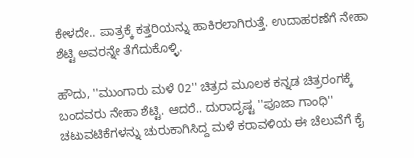ಕೇಳದೇ.. ಪಾತ್ರಕ್ಕೆ ಕತ್ತರಿಯನ್ನು ಹಾಕಿರಲಾಗಿರುತ್ತೆ. ಉದಾಹರಣೆಗೆ ನೇಹಾ ಶೆಟ್ಟಿ ಅವರನ್ನೇ ತೆಗೆದುಕೊಳ್ಳಿ.

ಹೌದು, ''ಮುಂಗಾರು ಮಳೆ 02'' ಚಿತ್ರದ ಮೂಲಕ ಕನ್ನಡ ಚಿತ್ರರಂಗಕ್ಕೆ ಬಂದವರು ನೇಹಾ ಶೆಟ್ಟಿ. ಆದರೆ.. ದುರಾದೃಷ್ಟ ''ಪೂಜಾ ಗಾಂಧಿ'' ಚಟುವಟಿಕೆಗಳನ್ನು ಚುರುಕಾಗಿಸಿದ್ದ ಮಳೆ ಕರಾವಳಿಯ ಈ ಚೆಲುವೆಗೆ ಕೈ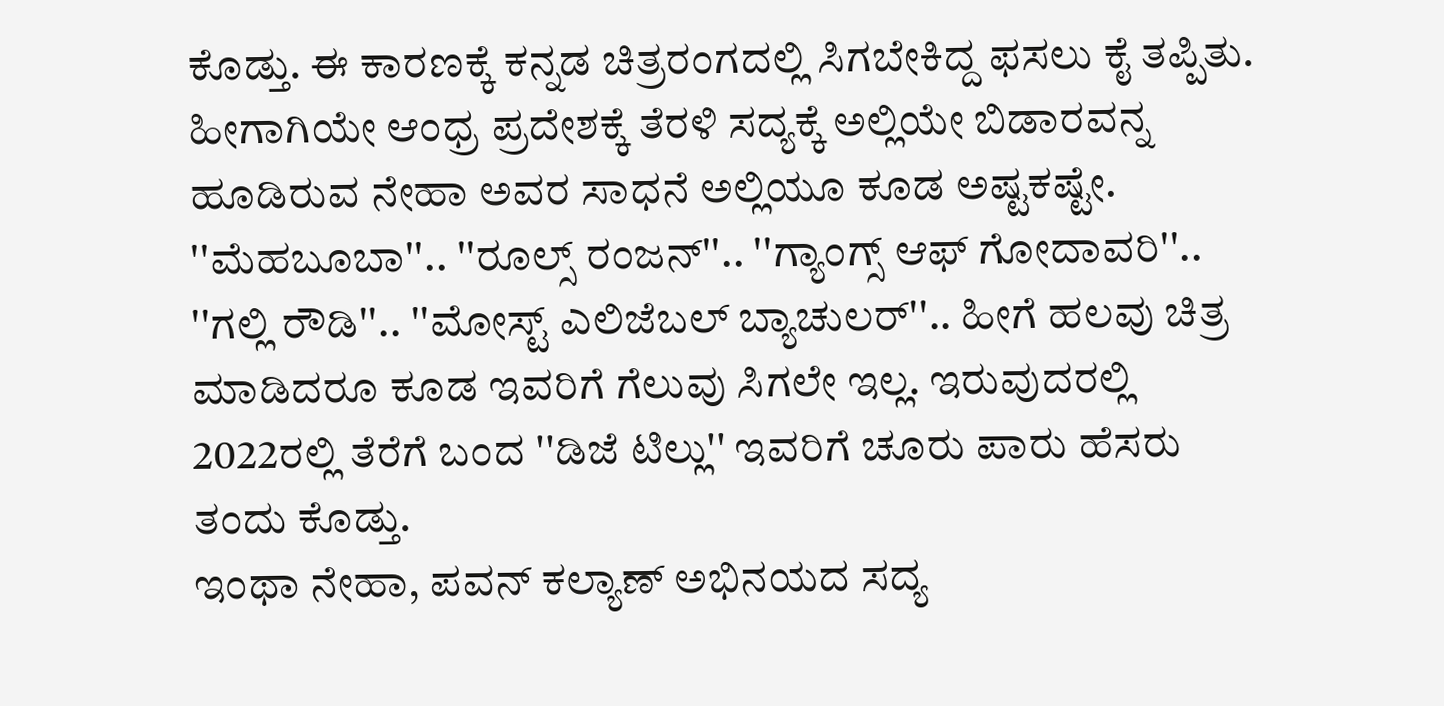ಕೊಡ್ತು. ಈ ಕಾರಣಕ್ಕೆ ಕನ್ನಡ ಚಿತ್ರರಂಗದಲ್ಲಿ ಸಿಗಬೇಕಿದ್ದ ಫಸಲು ಕೈ ತಪ್ಪಿತು.
ಹೀಗಾಗಿಯೇ ಆಂಧ್ರ ಪ್ರದೇಶಕ್ಕೆ ತೆರಳಿ ಸದ್ಯಕ್ಕೆ ಅಲ್ಲಿಯೇ ಬಿಡಾರವನ್ನ ಹೂಡಿರುವ ನೇಹಾ ಅವರ ಸಾಧನೆ ಅಲ್ಲಿಯೂ ಕೂಡ ಅಷ್ಟಕಷ್ಟೇ. ''ಮೆಹಬೂಬಾ''.. ''ರೂಲ್ಸ್ ರಂಜನ್''.. ''ಗ್ಯಾಂಗ್ಸ್ ಆಫ್ ಗೋದಾವರಿ''.. ''ಗಲ್ಲಿ ರೌಡಿ''.. ''ಮೋಸ್ಟ್ ಎಲಿಜೆಬಲ್ ಬ್ಯಾಚುಲರ್''.. ಹೀಗೆ ಹಲವು ಚಿತ್ರ ಮಾಡಿದರೂ ಕೂಡ ಇವರಿಗೆ ಗೆಲುವು ಸಿಗಲೇ ಇಲ್ಲ. ಇರುವುದರಲ್ಲಿ 2022ರಲ್ಲಿ ತೆರೆಗೆ ಬಂದ ''ಡಿಜೆ ಟಿಲ್ಲು'' ಇವರಿಗೆ ಚೂರು ಪಾರು ಹೆಸರು ತಂದು ಕೊಡ್ತು.
ಇಂಥಾ ನೇಹಾ, ಪವನ್ ಕಲ್ಯಾಣ್ ಅಭಿನಯದ ಸದ್ಯ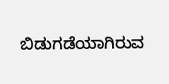ಬಿಡುಗಡೆಯಾಗಿರುವ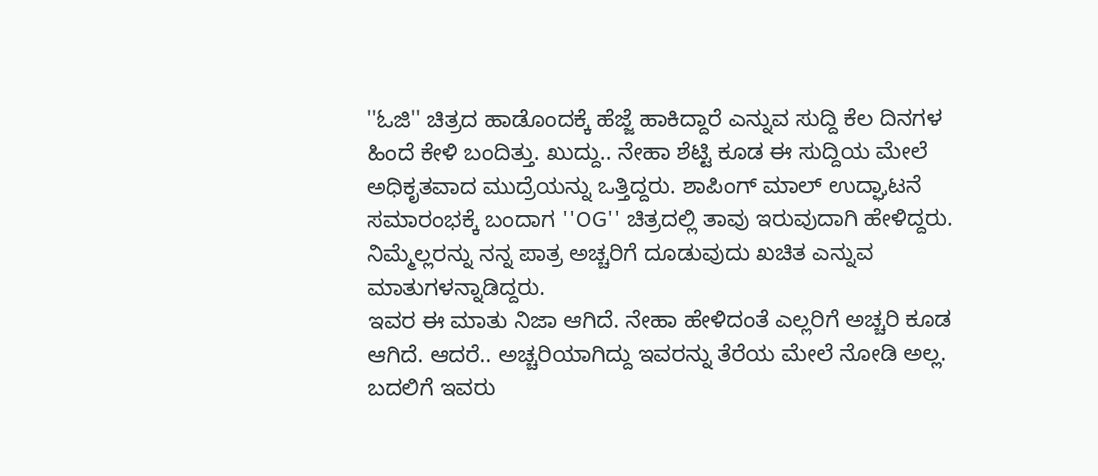''ಓಜಿ'' ಚಿತ್ರದ ಹಾಡೊಂದಕ್ಕೆ ಹೆಜ್ಜೆ ಹಾಕಿದ್ದಾರೆ ಎನ್ನುವ ಸುದ್ದಿ ಕೆಲ ದಿನಗಳ ಹಿಂದೆ ಕೇಳಿ ಬಂದಿತ್ತು. ಖುದ್ದು.. ನೇಹಾ ಶೆಟ್ಟಿ ಕೂಡ ಈ ಸುದ್ದಿಯ ಮೇಲೆ ಅಧಿಕೃತವಾದ ಮುದ್ರೆಯನ್ನು ಒತ್ತಿದ್ದರು. ಶಾಪಿಂಗ್ ಮಾಲ್ ಉದ್ಘಾಟನೆ ಸಮಾರಂಭಕ್ಕೆ ಬಂದಾಗ ''OG'' ಚಿತ್ರದಲ್ಲಿ ತಾವು ಇರುವುದಾಗಿ ಹೇಳಿದ್ದರು. ನಿಮ್ಮೆಲ್ಲರನ್ನು ನನ್ನ ಪಾತ್ರ ಅಚ್ಚರಿಗೆ ದೂಡುವುದು ಖಚಿತ ಎನ್ನುವ ಮಾತುಗಳನ್ನಾಡಿದ್ದರು.
ಇವರ ಈ ಮಾತು ನಿಜಾ ಆಗಿದೆ. ನೇಹಾ ಹೇಳಿದಂತೆ ಎಲ್ಲರಿಗೆ ಅಚ್ಚರಿ ಕೂಡ ಆಗಿದೆ. ಆದರೆ.. ಅಚ್ಚರಿಯಾಗಿದ್ದು ಇವರನ್ನು ತೆರೆಯ ಮೇಲೆ ನೋಡಿ ಅಲ್ಲ. ಬದಲಿಗೆ ಇವರು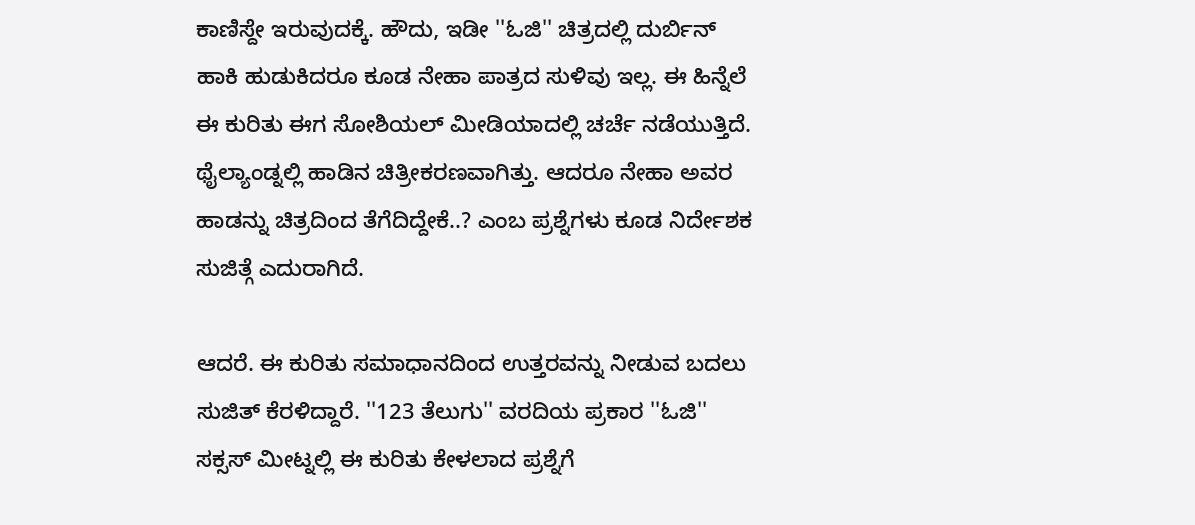ಕಾಣಿಸ್ದೇ ಇರುವುದಕ್ಕೆ. ಹೌದು, ಇಡೀ ''ಓಜಿ'' ಚಿತ್ರದಲ್ಲಿ ದುರ್ಬಿನ್ ಹಾಕಿ ಹುಡುಕಿದರೂ ಕೂಡ ನೇಹಾ ಪಾತ್ರದ ಸುಳಿವು ಇಲ್ಲ. ಈ ಹಿನ್ನೆಲೆ ಈ ಕುರಿತು ಈಗ ಸೋಶಿಯಲ್ ಮೀಡಿಯಾದಲ್ಲಿ ಚರ್ಚೆ ನಡೆಯುತ್ತಿದೆ. ಥೈಲ್ಯಾಂಡ್ನಲ್ಲಿ ಹಾಡಿನ ಚಿತ್ರೀಕರಣವಾಗಿತ್ತು. ಆದರೂ ನೇಹಾ ಅವರ ಹಾಡನ್ನು ಚಿತ್ರದಿಂದ ತೆಗೆದಿದ್ದೇಕೆ..? ಎಂಬ ಪ್ರಶ್ನೆಗಳು ಕೂಡ ನಿರ್ದೇಶಕ ಸುಜಿತ್ಗೆ ಎದುರಾಗಿದೆ.

ಆದರೆ. ಈ ಕುರಿತು ಸಮಾಧಾನದಿಂದ ಉತ್ತರವನ್ನು ನೀಡುವ ಬದಲು ಸುಜಿತ್ ಕೆರಳಿದ್ದಾರೆ. ''123 ತೆಲುಗು'' ವರದಿಯ ಪ್ರಕಾರ ''ಓಜಿ'' ಸಕ್ಸಸ್ ಮೀಟ್ನಲ್ಲಿ ಈ ಕುರಿತು ಕೇಳಲಾದ ಪ್ರಶ್ನೆಗೆ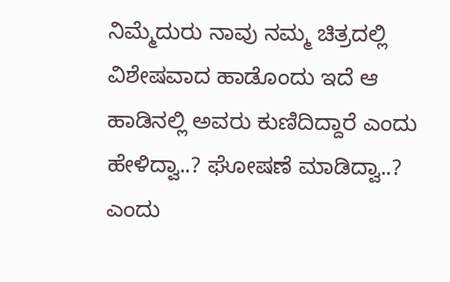ನಿಮ್ಮೆದುರು ನಾವು ನಮ್ಮ ಚಿತ್ರದಲ್ಲಿ ವಿಶೇಷವಾದ ಹಾಡೊಂದು ಇದೆ ಆ ಹಾಡಿನಲ್ಲಿ ಅವರು ಕುಣಿದಿದ್ದಾರೆ ಎಂದು ಹೇಳಿದ್ವಾ..? ಘೋಷಣೆ ಮಾಡಿದ್ವಾ..? ಎಂದು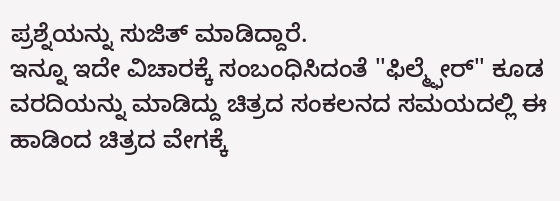ಪ್ರಶ್ನೆಯನ್ನು ಸುಜಿತ್ ಮಾಡಿದ್ದಾರೆ.
ಇನ್ನೂ ಇದೇ ವಿಚಾರಕ್ಕೆ ಸಂಬಂಧಿಸಿದಂತೆ ''ಫಿಲ್ಮ್ಫೇರ್'' ಕೂಡ ವರದಿಯನ್ನು ಮಾಡಿದ್ದು ಚಿತ್ರದ ಸಂಕಲನದ ಸಮಯದಲ್ಲಿ ಈ ಹಾಡಿಂದ ಚಿತ್ರದ ವೇಗಕ್ಕೆ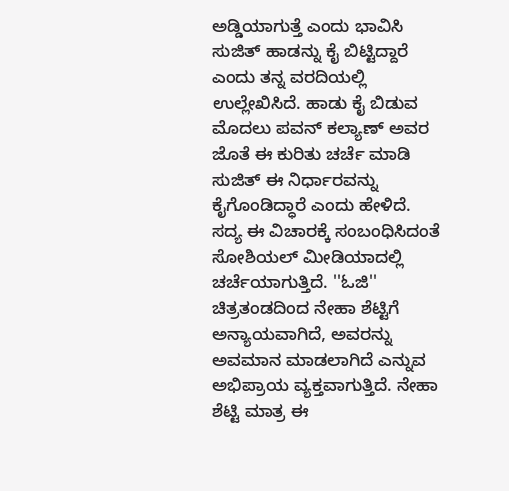ಅಡ್ಡಿಯಾಗುತ್ತೆ ಎಂದು ಭಾವಿಸಿ ಸುಜಿತ್ ಹಾಡನ್ನು ಕೈ ಬಿಟ್ಟಿದ್ದಾರೆ ಎಂದು ತನ್ನ ವರದಿಯಲ್ಲಿ ಉಲ್ಲೇಖಿಸಿದೆ. ಹಾಡು ಕೈ ಬಿಡುವ ಮೊದಲು ಪವನ್ ಕಲ್ಯಾಣ್ ಅವರ ಜೊತೆ ಈ ಕುರಿತು ಚರ್ಚೆ ಮಾಡಿ ಸುಜಿತ್ ಈ ನಿರ್ಧಾರವನ್ನು ಕೈಗೊಂಡಿದ್ಧಾರೆ ಎಂದು ಹೇಳಿದೆ.
ಸದ್ಯ ಈ ವಿಚಾರಕ್ಕೆ ಸಂಬಂಧಿಸಿದಂತೆ ಸೋಶಿಯಲ್ ಮೀಡಿಯಾದಲ್ಲಿ ಚರ್ಚೆಯಾಗುತ್ತಿದೆ. ''ಓಜಿ'' ಚಿತ್ರತಂಡದಿಂದ ನೇಹಾ ಶೆಟ್ಟಿಗೆ ಅನ್ಯಾಯವಾಗಿದೆ, ಅವರನ್ನು ಅವಮಾನ ಮಾಡಲಾಗಿದೆ ಎನ್ನುವ ಅಭಿಪ್ರಾಯ ವ್ಯಕ್ತವಾಗುತ್ತಿದೆ. ನೇಹಾ ಶೆಟ್ಟಿ ಮಾತ್ರ ಈ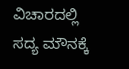ವಿಚಾರದಲ್ಲಿ ಸದ್ಯ ಮೌನಕ್ಕೆ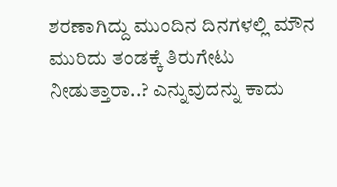ಶರಣಾಗಿದ್ದು ಮುಂದಿನ ದಿನಗಳಲ್ಲಿ ಮೌನ ಮುರಿದು ತಂಡಕ್ಕೆ ತಿರುಗೇಟು ನೀಡುತ್ತಾರಾ..? ಎನ್ನುವುದನ್ನು ಕಾದು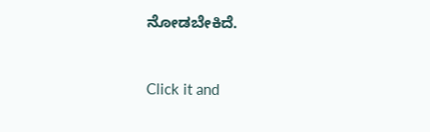ನೋಡಬೇಕಿದೆ.


Click it and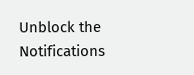Unblock the Notifications